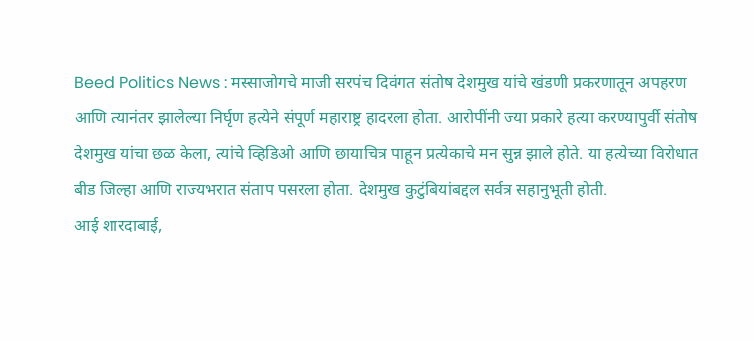Beed Politics News : मस्साजोगचे माजी सरपंच दिवंगत संतोष देशमुख यांचे खंडणी प्रकरणातून अपहरण आणि त्यानंतर झालेल्या निर्घृण हत्येने संपूर्ण महाराष्ट्र हादरला होता. आरोपींनी ज्या प्रकारे हत्या करण्यापुर्वी संतोष देशमुख यांचा छळ केला, त्यांचे व्हिडिओ आणि छायाचित्र पाहून प्रत्येकाचे मन सुन्न झाले होते. या हत्येच्या विरोधात बीड जिल्हा आणि राज्यभरात संताप पसरला होता. देशमुख कुटुंबियांबद्दल सर्वत्र सहानुभूती होती.
आई शारदाबाई,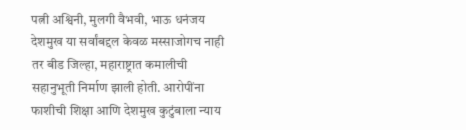पत्नी अश्विनी, मुलगी वैभवी, भाऊ धनंजय देशमुख या सर्वांबद्दल केवळ मस्साजोगच नाही तर बीड जिल्हा, महाराष्ट्रात कमालीची सहानुभूती निर्माण झाली होती. आरोपींना फाशीची शिक्षा आणि देशमुख कुटुंबाला न्याय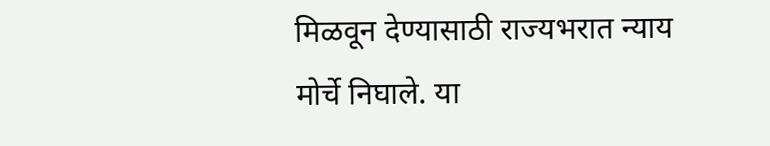मिळवून देण्यासाठी राज्यभरात न्याय मोर्चे निघाले. या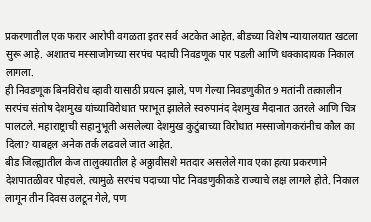प्रकरणातील एक फरार आरोपी वगळता इतर सर्व अटकेत आहेत. बीडच्या विशेष न्यायालयात खटला सुरू आहे. अशातच मस्साजोगच्या सरपंच पदाची निवडणूक पार पडली आणि धक्कादायक निकाल लागला.
ही निवडणूक बिनविरोध व्हावी यासाठी प्रयत्न झाले, पण गेल्या निवडणुकीत 9 मतांनी तत्कालीन सरपंच संतोष देशमुख यांच्याविरोधात पराभूत झालेले स्वरुपानंद देशमुख मैदानात उतरले आणि चित्र पालटले. महाराष्ट्राची सहानुभूती असलेल्या देशमुख कुटुंबाच्या विरोधात मस्साजोगकरांनीच कौल का दिला? याबद्दल अनेक तर्क लढवले जात आहेत.
बीड जिल्ह्यातील केज तालुक्यातील हे अठ्ठावीसशे मतदार असलेले गाव एका हत्या प्रकरणाने देशपातळीवर पोहचले. त्यामुळे सरपंच पदाच्या पोट निवडणुकीकडे राज्याचे लक्ष लागले होते. निकाल लागून तीन दिवस उलटून गेले, पण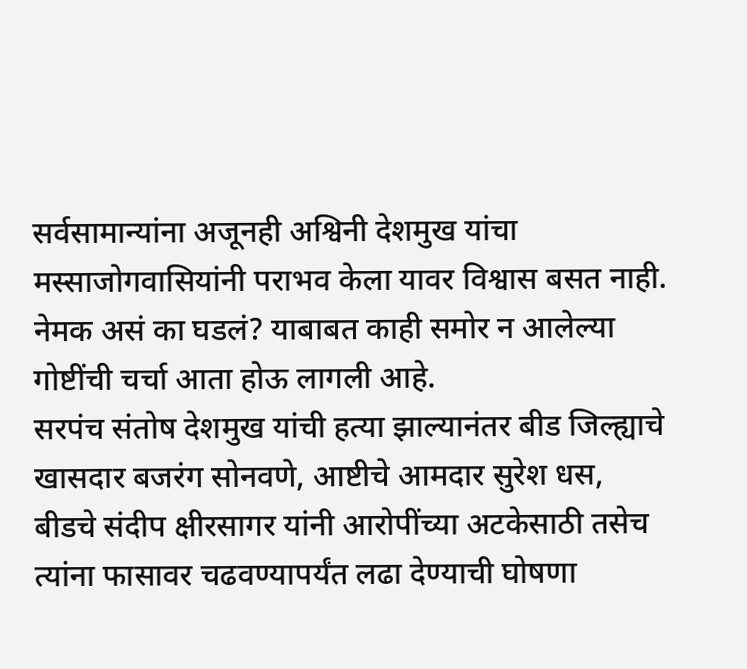सर्वसामान्यांना अजूनही अश्विनी देशमुख यांचा मस्साजोगवासियांनी पराभव केला यावर विश्वास बसत नाही. नेमक असं का घडलं? याबाबत काही समोर न आलेल्या गोष्टींची चर्चा आता होऊ लागली आहे.
सरपंच संतोष देशमुख यांची हत्या झाल्यानंतर बीड जिल्ह्याचे खासदार बजरंग सोनवणे, आष्टीचे आमदार सुरेश धस, बीडचे संदीप क्षीरसागर यांनी आरोपींच्या अटकेसाठी तसेच त्यांना फासावर चढवण्यापर्यंत लढा देण्याची घोषणा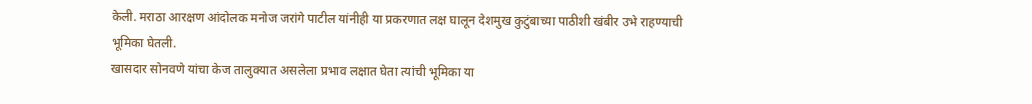केली. मराठा आरक्षण आंदोलक मनोज जरांगे पाटील यांनीही या प्रकरणात लक्ष घालून देशमुख कुटुंबाच्या पाठीशी खंबीर उभे राहण्याची भूमिका घेतली.
खासदार सोनवणे यांचा केज तालुक्यात असलेला प्रभाव लक्षात घेता त्यांची भूमिका या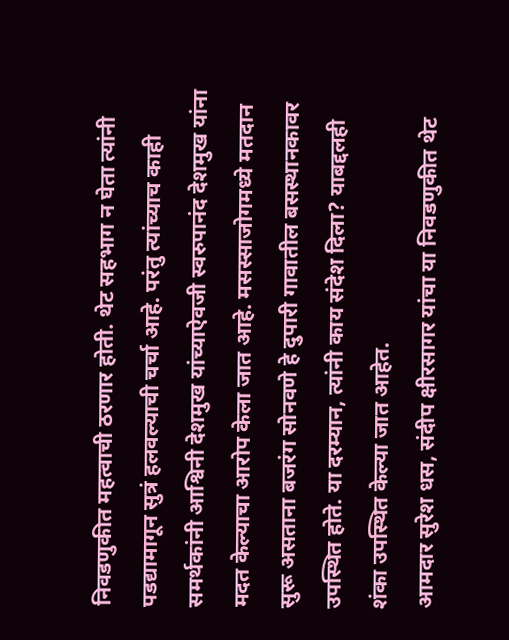निवडणुकीत महत्वाची ठरणार होती. थेट सहभाग न घेता त्यांनी पडद्यामागून सुत्रं हलवल्याची चर्चा आहे. परंतु त्यांच्याच काही समर्थकांनी आश्विनी देशमुख यांच्याऐवजी स्वरुपानंद देशमुख यांना मदत केल्याचा आरोप केला जात आहे. मसस्साजोगमध्ये मतदान सुरू असताना बजरंग सोनवणे हे दुपारी गावातील बसस्थानकावर उपस्थित होते. या दरम्यान, त्यांनी काय संदेश दिला? याबद्दलही शंका उपस्थित केल्या जात आहेत.
आमदार सुरेश धस, संदीप क्षीरसागर यांचा या निवडणुकीत थेट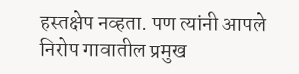हस्तक्षेप नव्हता. पण त्यांनी आपले निरोप गावातील प्रमुख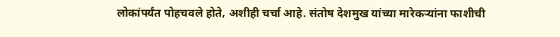लोकांपर्यंत पोहचवले होते, अशीही चर्चा आहे. संतोष देशमुख यांच्या मारेकऱ्यांना फाशीची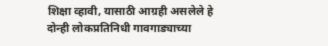शिक्षा व्हावी, यासाठी आग्रही असलेले हे दोन्ही लोकप्रतिनिधी गावगाड्याच्या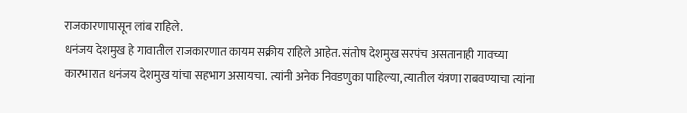राजकारणापासून लांब राहिले.
धनंजय देशमुख हे गावातील राजकारणात कायम सक्रीय राहिले आहेत. संतोष देशमुख सरपंच असतानाही गावच्या कारभारात धनंजय देशमुख यांचा सहभाग असायचा. त्यांनी अनेक निवडणुका पाहिल्या, त्यातील यंत्रणा राबवण्याचा त्यांना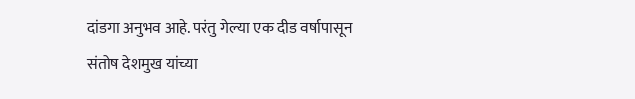दांडगा अनुभव आहे. परंतु गेल्या एक दीड वर्षापासून संतोष देशमुख यांच्या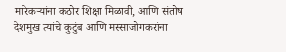मारेकऱ्यांना कठोर शिक्षा मिळावी, आणि संतोष देशमुख त्यांचे कुटुंब आणि मस्साजोगकरांना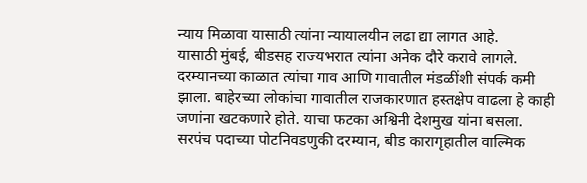न्याय मिळावा यासाठी त्यांना न्यायालयीन लढा द्या लागत आहे.
यासाठी मुंबई, बीडसह राज्यभरात त्यांना अनेक दौरे करावे लागले. दरम्यानच्या काळात त्यांचा गाव आणि गावातील मंडळींशी संपर्क कमी झाला. बाहेरच्या लोकांचा गावातील राजकारणात हस्तक्षेप वाढला हे काही जणांना खटकणारे होते. याचा फटका अश्विनी देशमुख यांना बसला.
सरपंच पदाच्या पोटनिवडणुकी दरम्यान, बीड कारागृहातील वाल्मिक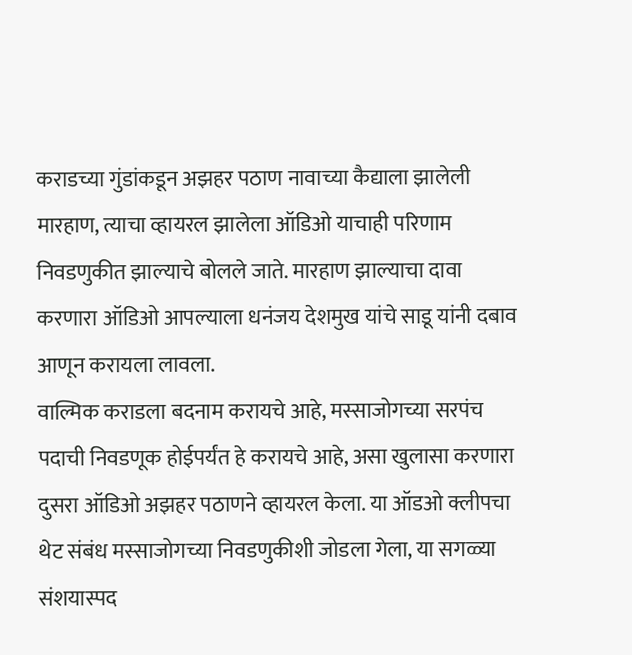कराडच्या गुंडांकडून अझहर पठाण नावाच्या कैद्याला झालेली मारहाण, त्याचा व्हायरल झालेला ऑडिओ याचाही परिणाम निवडणुकीत झाल्याचे बोलले जाते. मारहाण झाल्याचा दावा करणारा ऑडिओ आपल्याला धनंजय देशमुख यांचे साडू यांनी दबाव आणून करायला लावला.
वाल्मिक कराडला बदनाम करायचे आहे, मस्साजोगच्या सरपंच पदाची निवडणूक होईपर्यंत हे करायचे आहे, असा खुलासा करणारा दुसरा ऑडिओ अझहर पठाणने व्हायरल केला. या ऑडओ क्लीपचा थेट संबंध मस्साजोगच्या निवडणुकीशी जोडला गेला, या सगळ्या संशयास्पद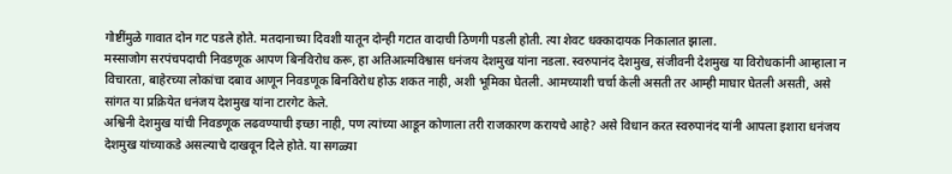गोष्टींमुळे गावात दोन गट पडले होते. मतदानाच्या दिवशी यातून दोन्ही गटात वादाची ठिणगी पडली होती. त्या शेवट धक्कादायक निकालात झाला.
मस्साजोग सरपंचपदाची निवडणूक आपण बिनविरोध करू, हा अतिआत्मविश्वास धनंजय देशमुख यांना नडला. स्वरुपानंद देशमुख, संजीवनी देशमुख या विरोधकांनी आम्हाला न विचारता, बाहेरच्या लोकांचा दबाव आणून निवडणूक बिनविरोध होऊ शकत नाही, अशी भूमिका घेतली. आमच्याशी चर्चा केली असती तर आम्ही माघार घेतली असती, असे सांगत या प्रक्रियेत धनंजय देशमुख यांना टारगेट केले.
अश्विनी देशमुख यांची निवडणूक लढवण्याची इच्छा नाही, पण त्यांच्या आडून कोणाला तरी राजकारण करायचे आहे? असे विधान करत स्वरुपानंद यांनी आपला इशारा धनंजय देशमुख यांच्याकडे असल्याचे दाखवून दिले होते. या सगळ्या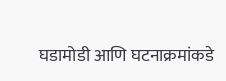घडामोडी आणि घटनाक्रमांकडे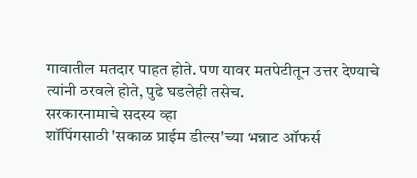गावातील मतदार पाहत होते. पण यावर मतपेटीतून उत्तर देण्याचे त्यांनी ठरवले होते, पुढे घडलेही तसेच.
सरकारनामाचे सदस्य व्हा
शॉपिंगसाठी 'सकाळ प्राईम डील्स'च्या भन्नाट ऑफर्स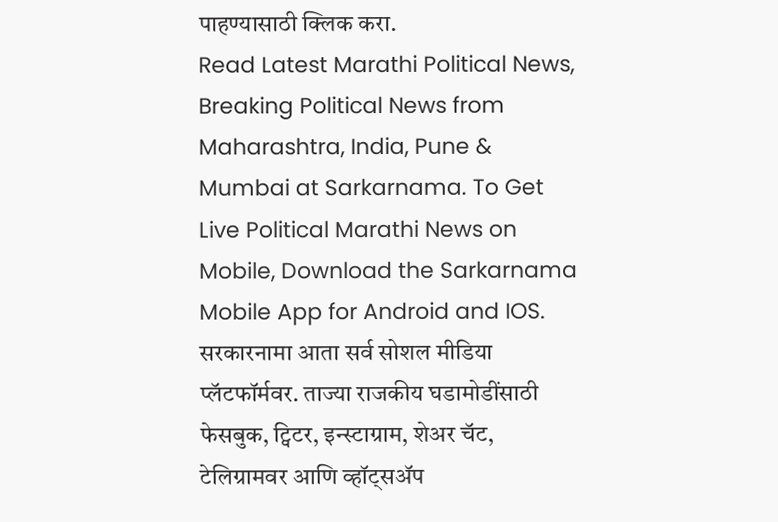पाहण्यासाठी क्लिक करा.
Read Latest Marathi Political News, Breaking Political News from Maharashtra, India, Pune & Mumbai at Sarkarnama. To Get Live Political Marathi News on Mobile, Download the Sarkarnama Mobile App for Android and IOS. सरकारनामा आता सर्व सोशल मीडिया प्लॅटफॉर्मवर. ताज्या राजकीय घडामोडींसाठी फेसबुक, ट्विटर, इन्स्टाग्राम, शेअर चॅट, टेलिग्रामवर आणि व्हॉट्सॲप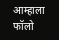आम्हाला फॉलो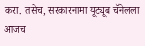करा. तसेच, सरकारनामा यूट्यूब चॅनेलला आजच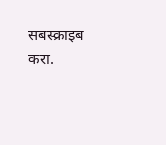सबस्क्राइब करा.